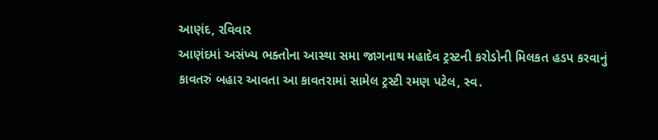આણંદ, રવિવાર
આણંદમાં અસંખ્ય ભક્તોના આસ્થા સમા જાગનાથ મહાદેવ ટ્રસ્ટની કરોડોની મિલકત હડપ કરવાનું કાવતરું બહાર આવતા આ કાવતરામાં સામેલ ટ્રસ્ટી રમણ પટેલ, સ્વ.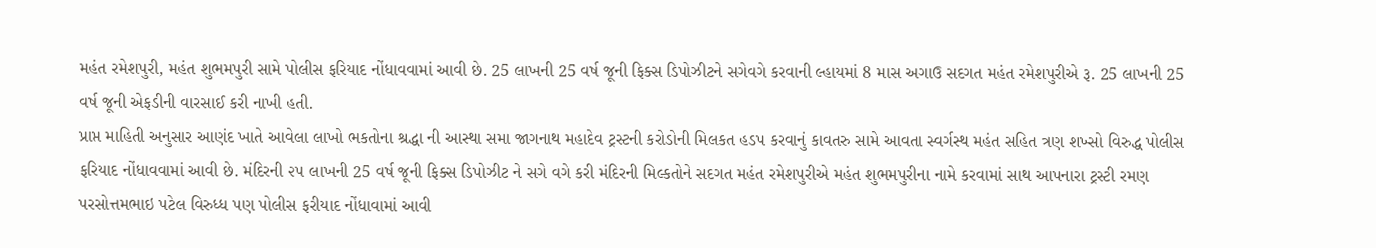મહંત રમેશપુરી, મહંત શુભમપુરી સામે પોલીસ ફરિયાદ નોંધાવવામાં આવી છે. 25 લાખની 25 વર્ષ જૂની ફિક્સ ડિપોઝીટને સગેવગે કરવાની લ્હાયમાં 8 માસ અગાઉ સદગત મહંત રમેશપુરીએ રૂ. 25 લાખની 25 વર્ષ જૂની એફડીની વારસાઈ કરી નાખી હતી.
પ્રાપ્ત માહિતી અનુસાર આણંદ ખાતે આવેલા લાખો ભકતોના શ્રદ્ધા ની આસ્થા સમા જાગનાથ મહાદેવ ટ્રસ્ટની કરોડોની મિલકત હડપ કરવાનું કાવતરુ સામે આવતા સ્વર્ગસ્થ મહંત સહિત ત્રણ શખ્સો વિરુદ્ધ પોલીસ ફરિયાદ નોંધાવવામાં આવી છે. મંદિરની ૨૫ લાખની 25 વર્ષ જૂની ફિક્સ ડિપોઝીટ ને સગે વગે કરી મંદિરની મિલ્કતોને સદગત મહંત રમેશપુરીએ મહંત શુભમપુરીના નામે કરવામાં સાથ આપનારા ટ્રસ્ટી રમણ પરસોત્તમભાઇ પટેલ વિરુધ્ધ પણ પોલીસ ફરીયાદ નોંધાવામાં આવી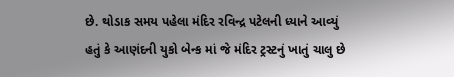છે. થોડાક સમય પહેલા મંદિર રવિન્દ્ર પટેલની ધ્યાને આવ્યું હતું કે આણંદની યુકો બેન્ક માં જે મંદિર ટ્રસ્ટનું ખાતું ચાલુ છે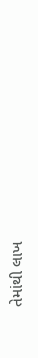તેમાંથી લાખ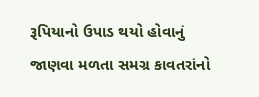રૂપિયાનો ઉપાડ થયો હોવાનું જાણવા મળતા સમગ્ર કાવતરાંનો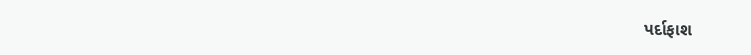પર્દાફાશ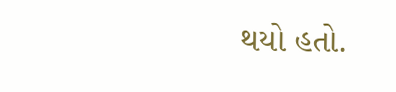થયો હતો.